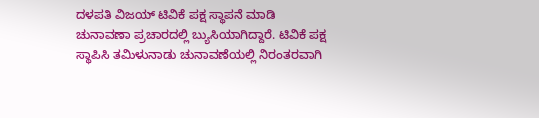ದಳಪತಿ ವಿಜಯ್ ಟಿವಿಕೆ ಪಕ್ಷ ಸ್ಥಾಪನೆ ಮಾಡಿ ಚುನಾವಣಾ ಪ್ರಚಾರದಲ್ಲಿ ಬ್ಯುಸಿಯಾಗಿದ್ದಾರೆ. ಟಿವಿಕೆ ಪಕ್ಷ ಸ್ಥಾಪಿಸಿ ತಮಿಳುನಾಡು ಚುನಾವಣೆಯಲ್ಲಿ ನಿರಂತರವಾಗಿ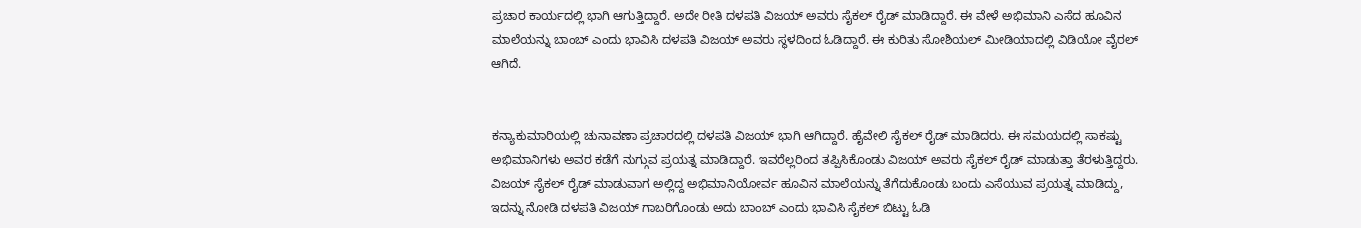ಪ್ರಚಾರ ಕಾರ್ಯದಲ್ಲಿ ಭಾಗಿ ಆಗುತ್ತಿದ್ದಾರೆ. ಅದೇ ರೀತಿ ದಳಪತಿ ವಿಜಯ್ ಅವರು ಸೈಕಲ್ ರೈಡ್ ಮಾಡಿದ್ದಾರೆ. ಈ ವೇಳೆ ಅಭಿಮಾನಿ ಎಸೆದ ಹೂವಿನ ಮಾಲೆಯನ್ನು ಬಾಂಬ್ ಎಂದು ಭಾವಿಸಿ ದಳಪತಿ ವಿಜಯ್ ಅವರು ಸ್ಥಳದಿಂದ ಓಡಿದ್ದಾರೆ. ಈ ಕುರಿತು ಸೋಶಿಯಲ್ ಮೀಡಿಯಾದಲ್ಲಿ ವಿಡಿಯೋ ವೈರಲ್ ಆಗಿದೆ.


ಕನ್ಯಾಕುಮಾರಿಯಲ್ಲಿ ಚುನಾವಣಾ ಪ್ರಚಾರದಲ್ಲಿ ದಳಪತಿ ವಿಜಯ್ ಭಾಗಿ ಆಗಿದ್ದಾರೆ. ಹೈವೇಲಿ ಸೈಕಲ್ ರೈಡ್ ಮಾಡಿದರು. ಈ ಸಮಯದಲ್ಲಿ ಸಾಕಷ್ಟು ಅಭಿಮಾನಿಗಳು ಅವರ ಕಡೆಗೆ ನುಗ್ಗುವ ಪ್ರಯತ್ನ ಮಾಡಿದ್ದಾರೆ. ಇವರೆಲ್ಲರಿಂದ ತಪ್ಪಿಸಿಕೊಂಡು ವಿಜಯ್ ಅವರು ಸೈಕಲ್ ರೈಡ್ ಮಾಡುತ್ತಾ ತೆರಳುತ್ತಿದ್ದರು.
ವಿಜಯ್ ಸೈಕಲ್ ರೈಡ್ ಮಾಡುವಾಗ ಅಲ್ಲಿದ್ದ ಅಭಿಮಾನಿಯೋರ್ವ ಹೂವಿನ ಮಾಲೆಯನ್ನು ತೆಗೆದುಕೊಂಡು ಬಂದು ಎಸೆಯುವ ಪ್ರಯತ್ನ ಮಾಡಿದ್ದು, ಇದನ್ನು ನೋಡಿ ದಳಪತಿ ವಿಜಯ್ ಗಾಬರಿಗೊಂಡು ಅದು ಬಾಂಬ್ ಎಂದು ಭಾವಿಸಿ ಸೈಕಲ್ ಬಿಟ್ಟು ಓಡಿ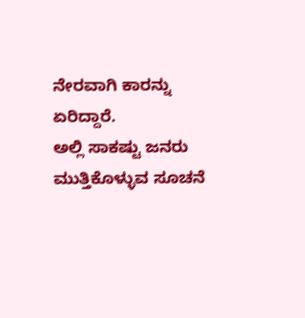ನೇರವಾಗಿ ಕಾರನ್ನು ಏರಿದ್ದಾರೆ.
ಅಲ್ಲಿ ಸಾಕಷ್ಟು ಜನರು ಮುತ್ತಿಕೊಳ್ಳುವ ಸೂಚನೆ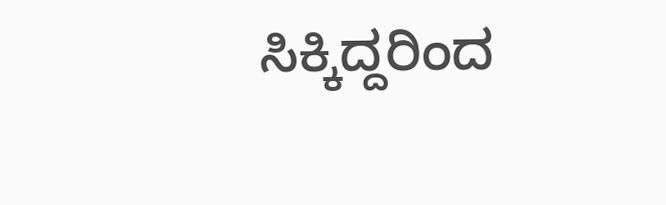ಸಿಕ್ಕಿದ್ದರಿಂದ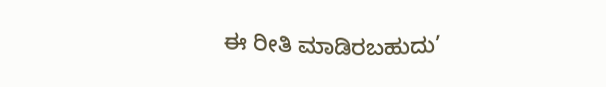ಈ ರೀತಿ ಮಾಡಿರಬಹುದು’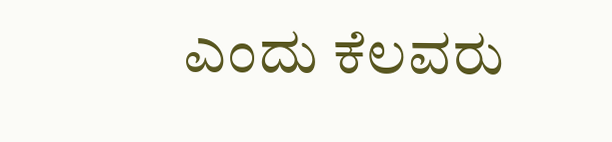ಎಂದು ಕೆಲವರು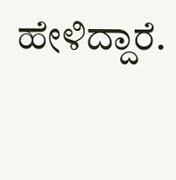ಹೇಳಿದ್ದಾರೆ.